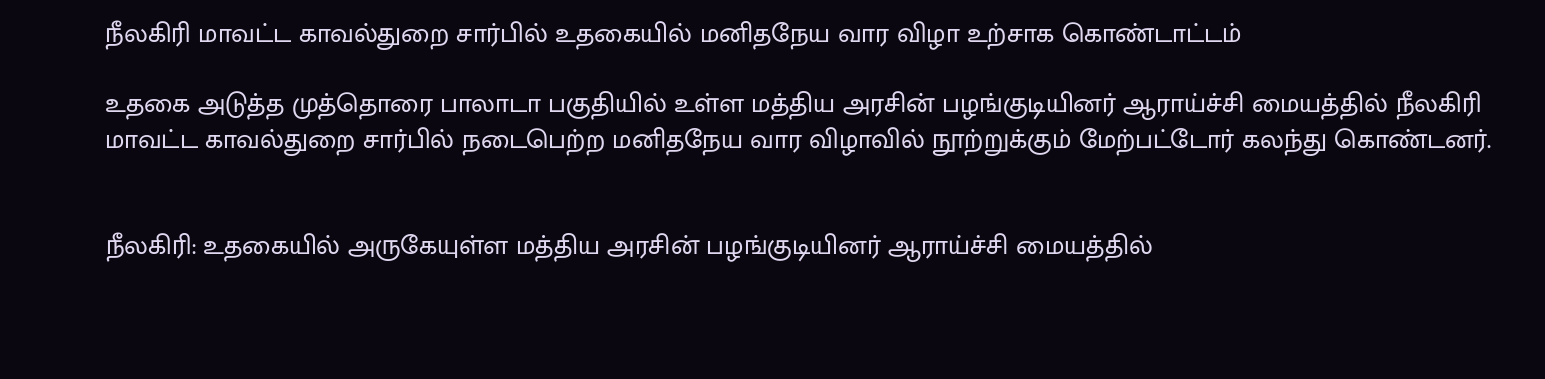நீலகிரி மாவட்ட காவல்துறை சார்பில் உதகையில் மனிதநேய வார விழா உற்சாக கொண்டாட்டம்

உதகை அடுத்த முத்தொரை பாலாடா பகுதியில் உள்ள மத்திய அரசின் பழங்குடியினர் ஆராய்ச்சி மையத்தில் நீலகிரி மாவட்ட காவல்துறை சார்பில் நடைபெற்ற மனிதநேய வார விழாவில் நூற்றுக்கும் மேற்பட்டோர் கலந்து கொண்டனர்.


நீலகிரி: உதகையில் அருகேயுள்ள மத்திய அரசின் பழங்குடியினர் ஆராய்ச்சி மையத்தில்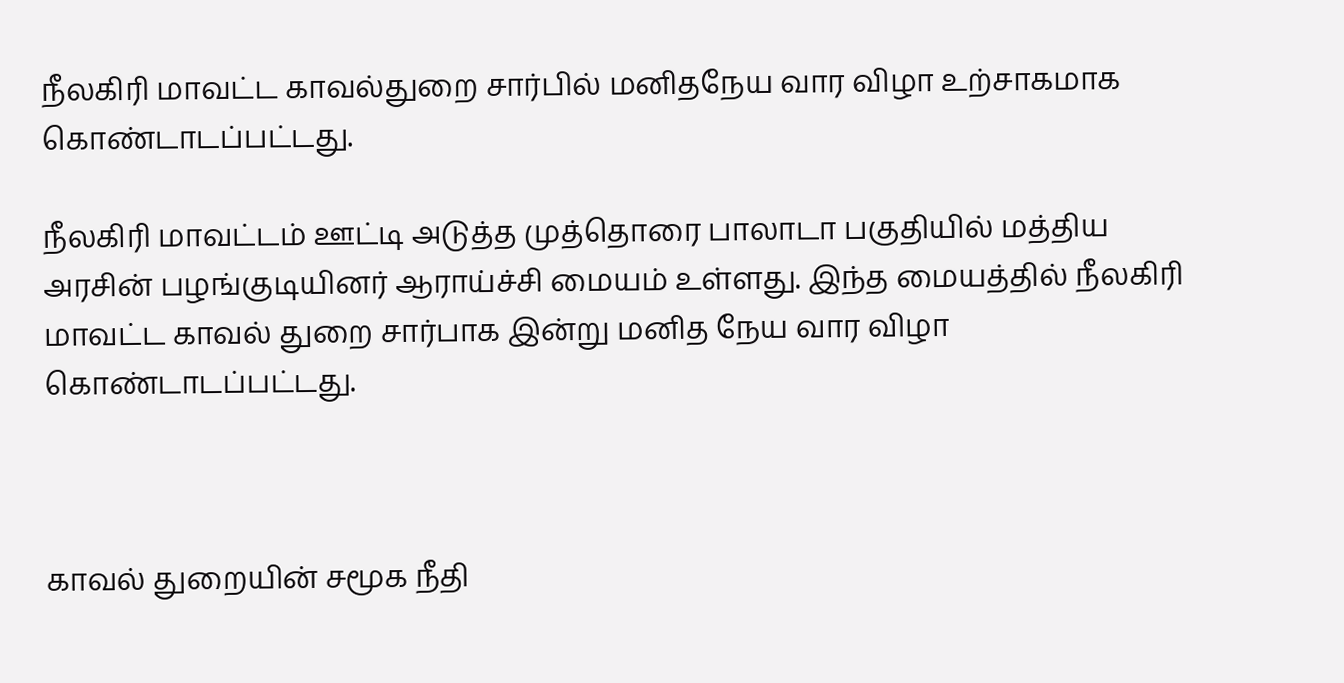நீலகிரி மாவட்ட காவல்துறை சார்பில் மனிதநேய வார விழா உற்சாகமாக கொண்டாடப்பட்டது.

நீலகிரி மாவட்டம் ஊட்டி அடுத்த முத்தொரை பாலாடா பகுதியில் மத்திய அரசின் பழங்குடியினர் ஆராய்ச்சி மையம் உள்ளது. இந்த மையத்தில் நீலகிரி மாவட்ட காவல் துறை சார்பாக இன்று மனித நேய வார விழா கொண்டாடப்பட்டது.



காவல் துறையின் சமூக நீதி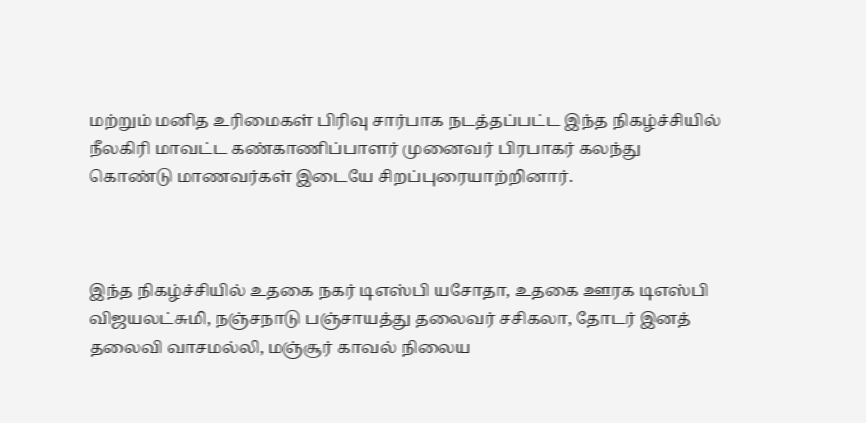மற்றும் மனித உரிமைகள் பிரிவு சார்பாக நடத்தப்பட்ட இந்த நிகழ்ச்சியில் நீலகிரி மாவட்ட கண்காணிப்பாளர் முனைவர் பிரபாகர் கலந்து கொண்டு மாணவர்கள் இடையே சிறப்புரையாற்றினார்.



இந்த நிகழ்ச்சியில் உதகை நகர் டிஎஸ்பி யசோதா, உதகை ஊரக டிஎஸ்பி விஜயலட்சுமி, நஞ்சநாடு பஞ்சாயத்து தலைவர் சசிகலா, தோடர் இனத் தலைவி வாசமல்லி, மஞ்சூர் காவல் நிலைய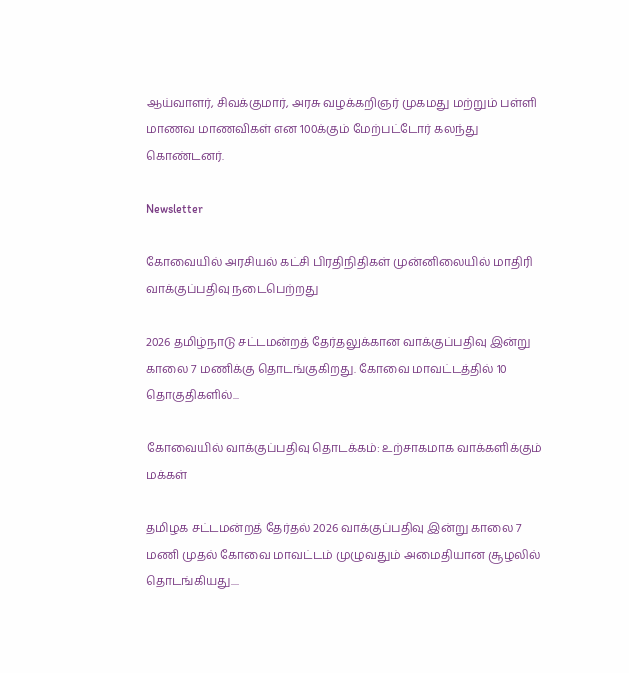ஆய்வாளர், சிவக்குமார், அரசு வழக்கறிஞர் முகமது மற்றும் பள்ளி மாணவ மாணவிகள் என 100க்கும் மேற்பட்டோர் கலந்து கொண்டனர்.

Newsletter

கோவையில் அரசியல் கட்சி பிரதிநிதிகள் முன்னிலையில் மாதிரி வாக்குப்பதிவு நடைபெற்றது

2026 தமிழ்நாடு சட்டமன்றத் தேர்தலுக்கான வாக்குப்பதிவு இன்று காலை 7 மணிக்கு தொடங்குகிறது. கோவை மாவட்டத்தில் 10 தொகுதிகளில்...

கோவையில் வாக்குப்பதிவு தொடக்கம்: உற்சாகமாக வாக்களிக்கும் மக்கள்

தமிழக சட்டமன்றத் தேர்தல் 2026 வாக்குப்பதிவு இன்று காலை 7 மணி முதல் கோவை மாவட்டம் முழுவதும் அமைதியான சூழலில் தொடங்கியது....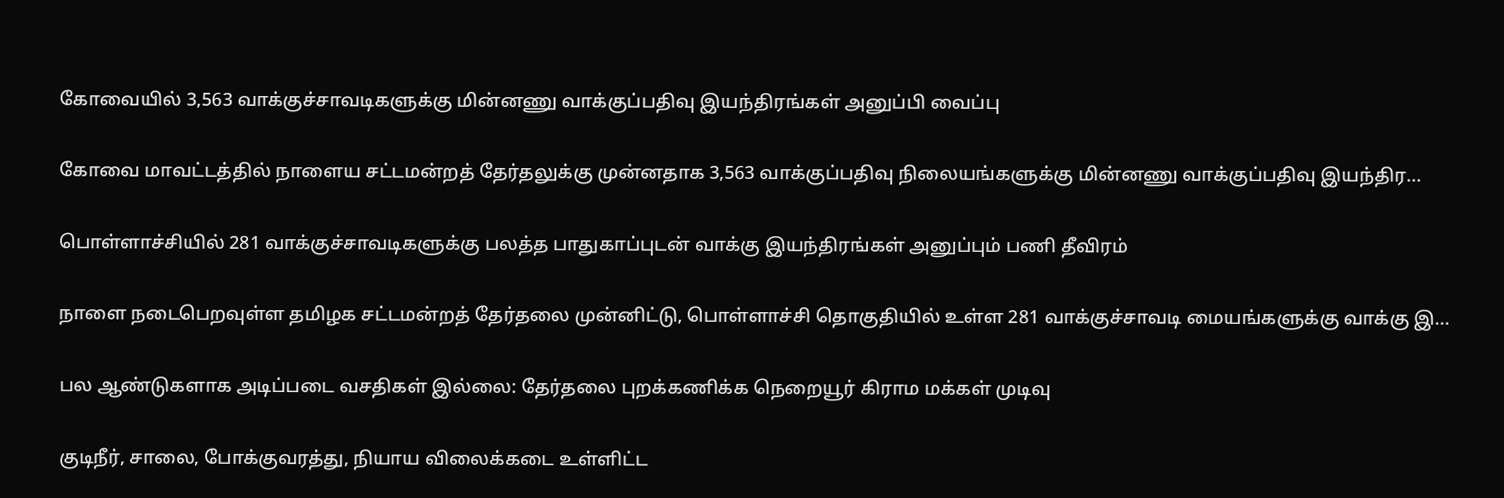கோவையில் 3,563 வாக்குச்சாவடிகளுக்கு மின்னணு வாக்குப்பதிவு இயந்திரங்கள் அனுப்பி வைப்பு

கோவை மாவட்டத்தில் நாளைய சட்டமன்றத் தேர்தலுக்கு முன்னதாக 3,563 வாக்குப்பதிவு நிலையங்களுக்கு மின்னணு வாக்குப்பதிவு இயந்திர...

பொள்ளாச்சியில் 281 வாக்குச்சாவடிகளுக்கு பலத்த பாதுகாப்புடன் வாக்கு இயந்திரங்கள் அனுப்பும் பணி தீவிரம்

நாளை நடைபெறவுள்ள தமிழக சட்டமன்றத் தேர்தலை முன்னிட்டு, பொள்ளாச்சி தொகுதியில் உள்ள 281 வாக்குச்சாவடி மையங்களுக்கு வாக்கு இ...

பல ஆண்டுகளாக அடிப்படை வசதிகள் இல்லை: தேர்தலை புறக்கணிக்க நெறையூர் கிராம மக்கள் முடிவு

குடிநீர், சாலை, போக்குவரத்து, நியாய விலைக்கடை உள்ளிட்ட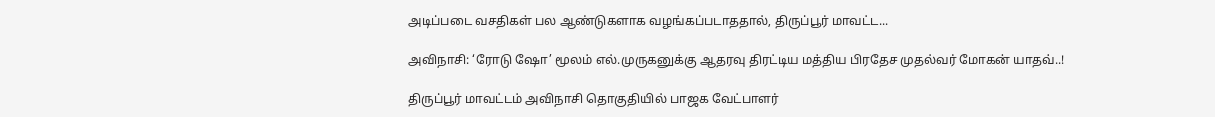அடிப்படை வசதிகள் பல ஆண்டுகளாக வழங்கப்படாததால், திருப்பூர் மாவட்ட...

அவிநாசி: ‘ரோடு ஷோ’ மூலம் எல்.முருகனுக்கு ஆதரவு திரட்டிய மத்திய பிரதேச முதல்வர் மோகன் யாதவ்..!

திருப்பூர் மாவட்டம் அவிநாசி தொகுதியில் பாஜக வேட்பாளர்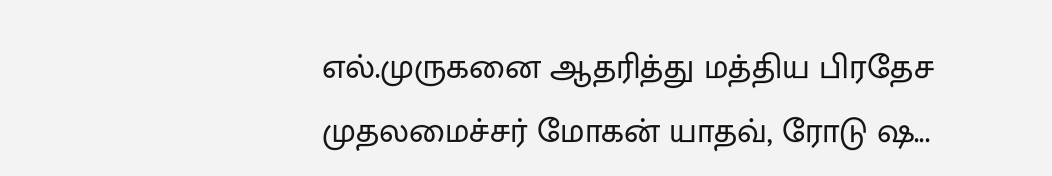எல்.முருகனை ஆதரித்து மத்திய பிரதேச முதலமைச்சர் மோகன் யாதவ், ரோடு ஷ...